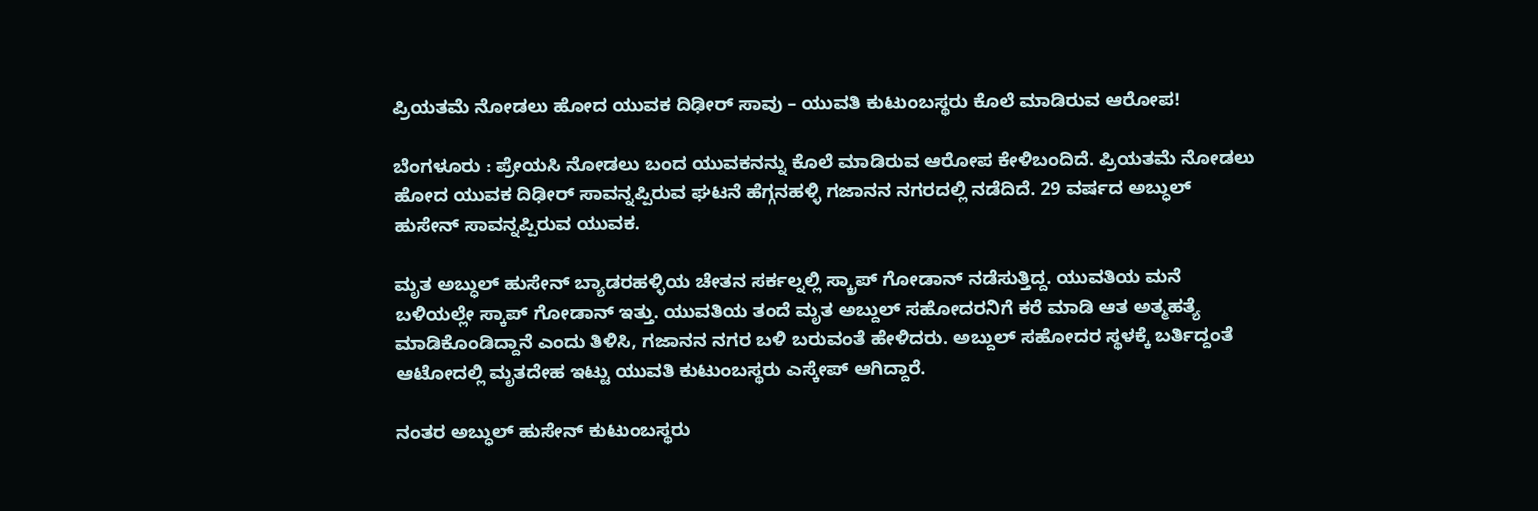ಪ್ರಿಯತಮೆ ನೋಡಲು ಹೋದ ಯುವಕ ದಿಢೀರ್ ಸಾವು – ಯುವತಿ ಕುಟುಂಬಸ್ಥರು ಕೊಲೆ ಮಾಡಿರುವ ಆರೋಪ!

ಬೆಂಗಳೂರು : ಪ್ರೇಯಸಿ ನೋಡಲು ಬಂದ ಯುವಕನನ್ನು ಕೊಲೆ ಮಾಡಿರುವ ಆರೋಪ ಕೇಳಿಬಂದಿದೆ. ಪ್ರಿಯತಮೆ ನೋಡಲು ಹೋದ ಯುವಕ ದಿಢೀರ್ ಸಾವನ್ನಪ್ಪಿರುವ ಘಟನೆ ಹೆಗ್ಗನಹಳ್ಳಿ ಗಜಾನನ ನಗರದಲ್ಲಿ ನಡೆದಿದೆ. 29 ವರ್ಷದ ಅಬ್ಧುಲ್ ಹುಸೇನ್ ಸಾವನ್ನಪ್ಪಿರುವ ಯುವಕ.

ಮೃತ ಅಬ್ಧುಲ್ ಹುಸೇನ್ ಬ್ಯಾಡರಹಳ್ಳಿಯ ಚೇತನ ಸರ್ಕಲ್ನಲ್ಲಿ ಸ್ಕ್ರಾಪ್ ಗೋಡಾನ್ ನಡೆಸುತ್ತಿದ್ದ. ಯುವತಿಯ ಮನೆ ಬಳಿಯಲ್ಲೇ ಸ್ಕಾಪ್ ಗೋಡಾನ್ ಇತ್ತು. ಯುವತಿಯ ತಂದೆ ಮೃತ ಅಬ್ದುಲ್ ಸಹೋದರನಿಗೆ ಕರೆ ಮಾಡಿ ಆತ ಅತ್ಮಹತ್ಯೆ ಮಾಡಿಕೊಂಡಿದ್ದಾನೆ ಎಂದು ತಿಳಿಸಿ, ಗಜಾನನ ನಗರ ಬಳಿ ಬರುವಂತೆ ಹೇಳಿದರು. ಅಬ್ದುಲ್ ಸಹೋದರ ಸ್ಥಳಕ್ಕೆ ಬರ್ತಿದ್ದಂತೆ ಆಟೋದಲ್ಲಿ ಮೃತದೇಹ ಇಟ್ಟು ಯುವತಿ ಕುಟುಂಬಸ್ಥರು ಎಸ್ಕೇಪ್ ಆಗಿದ್ದಾರೆ.

ನಂತರ ಅಬ್ಧುಲ್ ಹುಸೇನ್ ಕುಟುಂಬಸ್ಥರು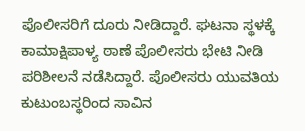ಪೊಲೀಸರಿಗೆ ದೂರು ನೀಡಿದ್ದಾರೆ. ಘಟನಾ ಸ್ಥಳಕ್ಕೆ ಕಾಮಾಕ್ಷಿಪಾಳ್ಯ ಠಾಣೆ ಪೊಲೀಸರು ಭೇಟಿ ನೀಡಿ ಪರಿಶೀಲನೆ ನಡೆಸಿದ್ದಾರೆ. ಪೊಲೀಸರು ಯುವತಿಯ ಕುಟುಂಬಸ್ಥರಿಂದ ಸಾವಿನ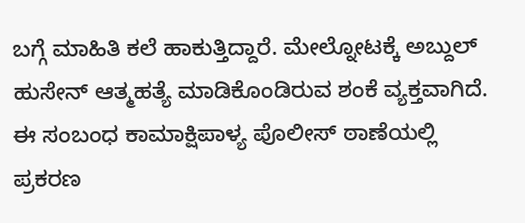ಬಗ್ಗೆ ಮಾಹಿತಿ ಕಲೆ ಹಾಕುತ್ತಿದ್ದಾರೆ. ಮೇಲ್ನೋಟಕ್ಕೆ ಅಬ್ದುಲ್ ಹುಸೇನ್ ಆತ್ಮಹತ್ಯೆ ಮಾಡಿಕೊಂಡಿರುವ ಶಂಕೆ ವ್ಯಕ್ತವಾಗಿದೆ. ಈ ಸಂಬಂಧ ಕಾಮಾಕ್ಷಿಪಾಳ್ಯ ಪೊಲೀಸ್ ಠಾಣೆಯಲ್ಲಿ ಪ್ರಕರಣ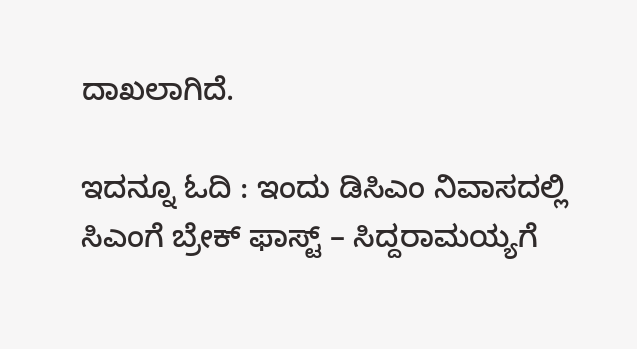ದಾಖಲಾಗಿದೆ.

ಇದನ್ನೂ ಓದಿ : ಇಂದು ಡಿಸಿಎಂ ನಿವಾಸದಲ್ಲಿ ಸಿಎಂಗೆ ಬ್ರೇಕ್ ಫಾಸ್ಟ್ – ಸಿದ್ದರಾಮಯ್ಯಗೆ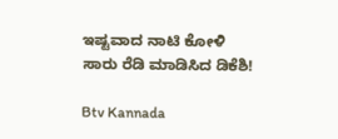ಇಷ್ಟವಾದ ನಾಟಿ ಕೋಳಿ ಸಾರು ರೆಡಿ ಮಾಡಿಸಿದ ಡಿಕೆಶಿ!

Btv Kannada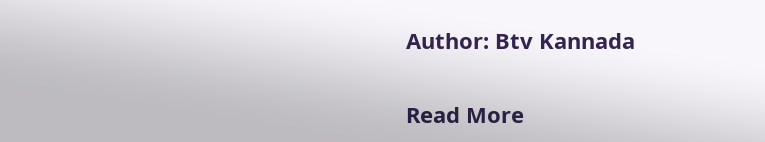Author: Btv Kannada

Read More